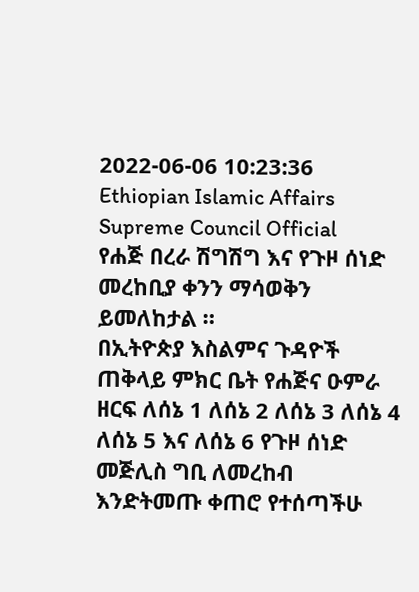2022-06-06 10:23:36
Ethiopian Islamic Affairs Supreme Council Official
የሐጅ በረራ ሽግሽግ እና የጉዞ ሰነድ መረከቢያ ቀንን ማሳወቅን ይመለከታል ።
በኢትዮጵያ እስልምና ጉዳዮች ጠቅላይ ምክር ቤት የሐጅና ዑምራ ዘርፍ ለሰኔ 1 ለሰኔ 2 ለሰኔ 3 ለሰኔ 4 ለሰኔ 5 እና ለሰኔ 6 የጉዞ ሰነድ መጅሊስ ግቢ ለመረከብ እንድትመጡ ቀጠሮ የተሰጣችሁ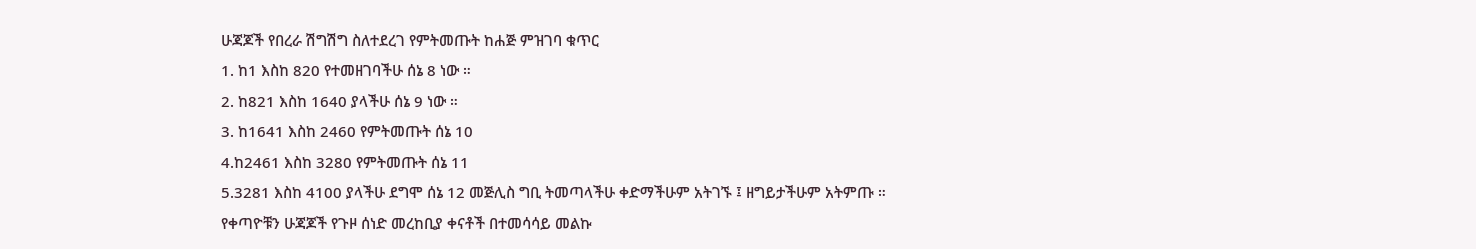ሁጃጆች የበረራ ሽግሽግ ስለተደረገ የምትመጡት ከሐጅ ምዝገባ ቁጥር
1. ከ1 እስከ 820 የተመዘገባችሁ ሰኔ 8 ነው ።
2. ከ821 እስከ 1640 ያላችሁ ሰኔ 9 ነው ።
3. ከ1641 እስከ 2460 የምትመጡት ሰኔ 10
4.ከ2461 እስከ 3280 የምትመጡት ሰኔ 11
5.3281 እስከ 4100 ያላችሁ ደግሞ ሰኔ 12 መጅሊስ ግቢ ትመጣላችሁ ቀድማችሁም አትገኙ ፤ ዘግይታችሁም አትምጡ ።
የቀጣዮቹን ሁጃጆች የጉዞ ሰነድ መረከቢያ ቀናቶች በተመሳሳይ መልኩ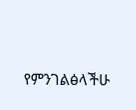የምንገልፅላችሁ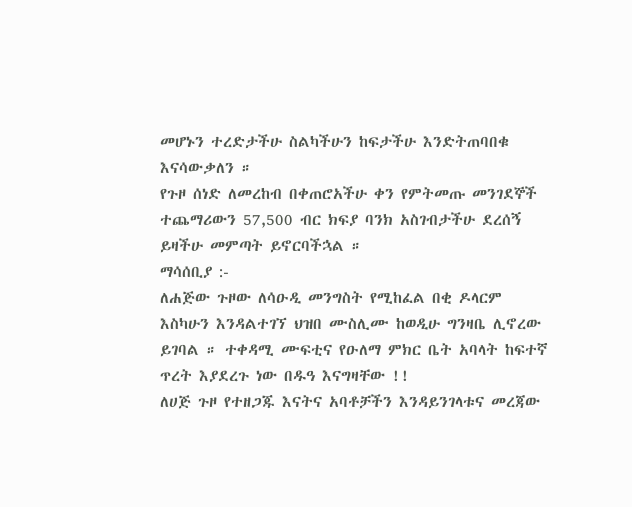መሆኑን ተረድታችሁ ስልካችሁን ከፍታችሁ እንድትጠባበቁ እናሳውቃለን ።
የጉዞ ሰነድ ለመረከብ በቀጠሮአችሁ ቀን የምትመጡ መንገደኞች ተጨማሪውን 57,500 ብር ክፍያ ባንክ አስገብታችሁ ደረሰኝ ይዛችሁ መምጣት ይኖርባችኋል ።
ማሳሰቢያ :-
ለሐጅው ጉዞው ለሳዑዲ መንግስት የሚከፈል በቂ ዶላርም እስካሁን እንዳልተገኘ ህዝበ ሙስሊሙ ከወዲሁ ግንዛቤ ሊኖረው ይገባል ። ተቀዳሚ ሙፍቲና የዑለማ ምክር ቤት አባላት ከፍተኛ ጥረት እያደረጉ ነው በዱዓ እናግዛቸው !!
ለሀጅ ጉዞ የተዘጋጁ እናትና አባቶቻችን እንዳይንገላቱና መረጃው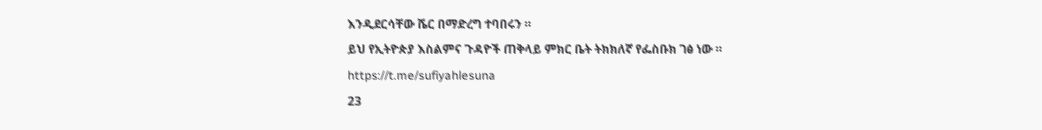እንዲደርሳቸው ሼር በማድረግ ተባበሩን ።
ይህ የኢትዮጵያ እስልምና ጉዳዮች ጠቅላይ ምክር ቤት ትክክለኛ የፌስቡክ ገፅ ነው ።
https://t.me/sufiyahlesuna
23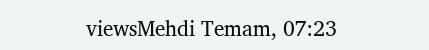viewsMehdi Temam, 07:23